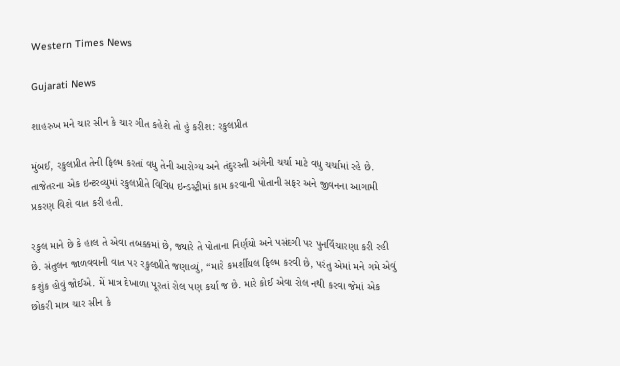Western Times News

Gujarati News

શાહરુખ મને ચાર સીન કે ચાર ગીત કહેશે તો હું કરીશ: રકુલપ્રીત

મુંબઈ, રકુલપ્રીત તેની ફિલ્મ કરતાં વધુ તેની આરોગ્ય અને તંદુરસ્તી અંગેની ચર્ચા માટે વધુ ચર્ચામાં રહે છે. તાજેતરના એક ઇન્ટરવ્યુમાં રકુલપ્રીતે વિવિધ ઇન્ડસ્ટ્રીમાં કામ કરવાની પોતાની સફર અને જીવનના આગામી પ્રકરણ વિશે વાત કરી હતી.

રકુલ માને છે કે હાલ તે એવા તબક્કમાં છે, જ્યારે તે પોતાના નિર્ણયો અને પસંદગી પર પુનર્વિચારણા કરી રહી છે. સંતુલન જાળવવાની વાત પર રકુલપ્રીતે જણાવ્યું, “મારે કમર્શીયલ ફિલ્મ કરવી છે, પરંતુ એમાં મને ગમે એવું કશુંક હોવું જોઈએ. મેં માત્ર દેખાળા પૂરતાં રોલ પણ કર્યા જ છે. મારે કોઈ એવા રોલ નથી કરવા જેમાં એક છોકરી માત્ર ચાર સીન કે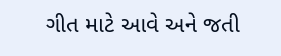ગીત માટે આવે અને જતી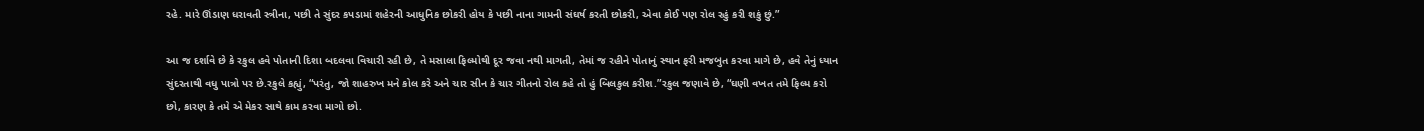રહે. મારે ઊંડાણ ધરાવતી સ્ત્રીના, પછી તે સુંદર કપડામાં શહેરની આધુનિક છોકરી હોય કે પછી નાના ગામની સંઘર્ષ કરતી છોકરી, એવા કોઈ પણ રોલ રહું કરી શકું છું.”

આ જ દર્શાવે છે કે રકુલ હવે પોતાની દિશા બદલવા વિચારી રહી છે, તે મસાલા ફિલ્મોથી દૂર જવા નથી માગતી, તેમાં જ રહીને પોતાનું સ્થાન ફરી મજબુત કરવા માગે છે, હવે તેનું ધ્યાન સુંદરતાથી વધુ પાત્રો પર છે.રકુલે કહ્યું, “પરંતુ, જો શાહરુખ મને કોલ કરે અને ચાર સીન કે ચાર ગીતનો રોલ કહે તો હું બિલકુલ કરીશ.”રકુલ જણાવે છે, “ઘણી વખત તમે ફિલ્મ કરો છો, કારણ કે તમે એ મેકર સાથે કામ કરવા માગો છો.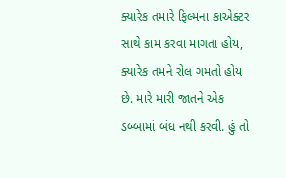ક્યારેક તમારે ફિલ્મના કાએક્ટર સાથે કામ કરવા માગતા હોય, ક્યારેક તમને રોલ ગમતો હોય છે. મારે મારી જાતને એક ડબ્બામાં બંધ નથી કરવી. હું તો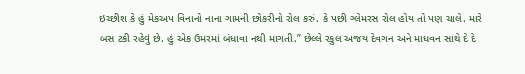ઇચ્છીશ કે હું મેકઅપ વિનાનો નાના ગામની છોકરીનો રોલ કરું. કે પછી ગ્લેમરસ રોલ હોય તો પણ ચાલે. મારે બસ ટકી રહેવું છે. હું એક ઉમરમાં બંધાવા નથી માગતી.” છેલ્લે રકુલ અજય દેવગન અને માધવન સાથે દે દે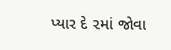પ્યાર દે ૨માં જોવા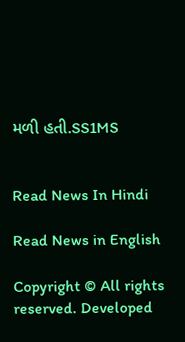મળી હતી.SS1MS


Read News In Hindi

Read News in English

Copyright © All rights reserved. Developed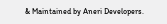& Maintained by Aneri Developers.